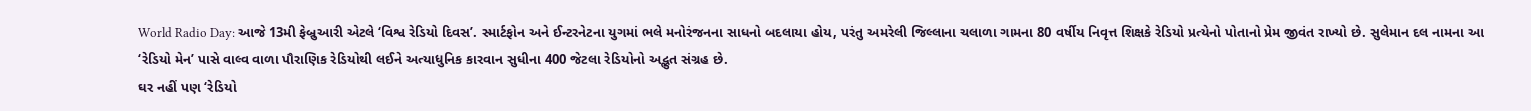World Radio Day: આજે 13મી ફેબ્રુઆરી એટલે ‘વિશ્વ રેડિયો દિવસ’. સ્માર્ટફોન અને ઈન્ટરનેટના યુગમાં ભલે મનોરંજનના સાધનો બદલાયા હોય, પરંતુ અમરેલી જિલ્લાના ચલાળા ગામના 80 વર્ષીય નિવૃત્ત શિક્ષકે રેડિયો પ્રત્યેનો પોતાનો પ્રેમ જીવંત રાખ્યો છે. સુલેમાન દલ નામના આ ‘રેડિયો મેન’ પાસે વાલ્વ વાળા પૌરાણિક રેડિયોથી લઈને અત્યાધુનિક કારવાન સુધીના 400 જેટલા રેડિયોનો અદ્ભુત સંગ્રહ છે.
ઘર નહીં પણ ‘રેડિયો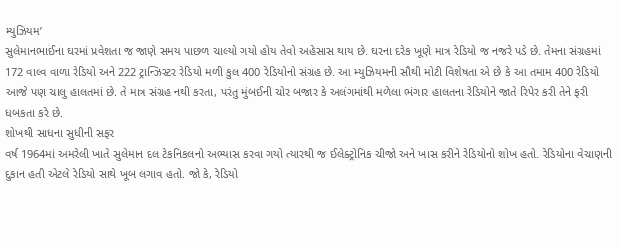મ્યુઝિયમ’
સુલેમાનભાઈના ઘરમાં પ્રવેશતા જ જાણે સમય પાછળ ચાલ્યો ગયો હોય તેવો અહેસાસ થાય છે. ઘરના દરેક ખૂણે માત્ર રેડિયો જ નજરે પડે છે. તેમના સંગ્રહમાં 172 વાલ્વ વાળા રેડિયો અને 222 ટ્રાન્ઝિસ્ટર રેડિયો મળી કુલ 400 રેડિયોનો સંગ્રહ છે. આ મ્યુઝિયમની સૌથી મોટી વિશેષતા એ છે કે આ તમામ 400 રેડિયો આજે પણ ચાલુ હાલતમાં છે. તે માત્ર સંગ્રહ નથી કરતા, પરંતુ મુંબઈની ચોર બજાર કે અલંગમાંથી મળેલા ભંગાર હાલતના રેડિયોને જાતે રિપેર કરી તેને ફરી ધબકતા કરે છે.
શોખથી સાધના સુધીની સફર
વર્ષ 1964માં અમરેલી ખાતે સુલેમાન દલ ટેકનિકલનો અભ્યાસ કરવા ગયો ત્યારથી જ ઈલેક્ટ્રોનિક ચીજો અને ખાસ કરીને રેડિયોનો શોખ હતો. રેડિયોના વેચાણની દુકાન હતી એટલે રેડિયો સાથે ખૂબ લગાવ હતો. જો કે, રેડિયો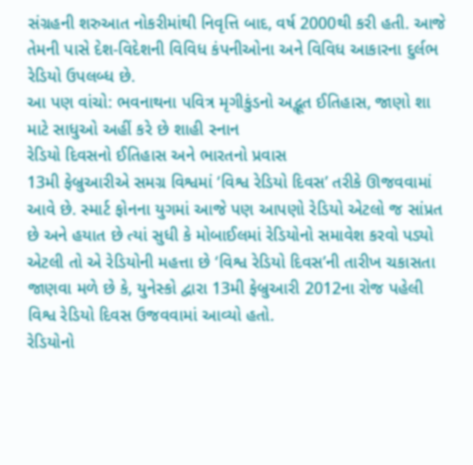સંગ્રહની શરુઆત નોકરીમાંથી નિવૃત્તિ બાદ, વર્ષ 2000થી કરી હતી. આજે તેમની પાસે દેશ-વિદેશની વિવિધ કંપનીઓના અને વિવિધ આકારના દુર્લભ રેડિયો ઉપલબ્ધ છે.
આ પણ વાંચો: ભવનાથના પવિત્ર મૃગીકુંડનો અદ્ભૂત ઈતિહાસ, જાણો શા માટે સાધુઓ અહીં કરે છે શાહી સ્નાન
રેડિયો દિવસનો ઈતિહાસ અને ભારતનો પ્રવાસ
13મી ફેબ્રુઆરીએ સમગ્ર વિશ્વમાં ‘વિશ્વ રેડિયો દિવસ’ તરીકે ઊજવવામાં આવે છે. સ્માર્ટ ફોનના યુગમાં આજે પણ આપણો રેડિયો એટલો જ સાંપ્રત છે અને હયાત છે ત્યાં સુધી કે મોબાઈલમાં રેડિયોનો સમાવેશ કરવો પડ્યો એટલી તો એ રેડિયોની મહત્તા છે ‘વિશ્વ રેડિયો દિવસ’ની તારીખ ચકાસતા જાણવા મળે છે કે, યુનેસ્કો દ્વારા 13મી ફેબ્રુઆરી 2012ના રોજ પહેલી વિશ્વ રેડિયો દિવસ ઉજવવામાં આવ્યો હતો.
રેડિયોનો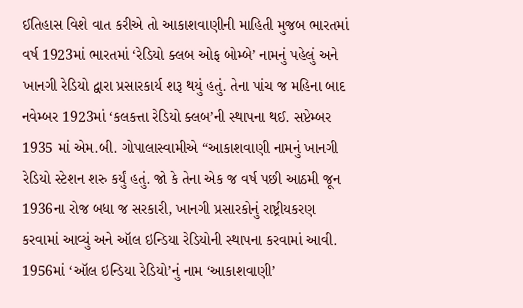ઈતિહાસ વિશે વાત કરીએ તો આકાશવાણીની માહિતી મુજબ ભારતમાં વર્ષ 1923માં ભારતમાં ‘રેડિયો ક્લબ ઓફ બોમ્બે’ નામનું પહેલું અને ખાનગી રેડિયો દ્વારા પ્રસારકાર્ય શરૂ થયું હતું. તેના પાંચ જ મહિના બાદ નવેમ્બર 1923માં ‘કલકત્તા રેડિયો ક્લબ’ની સ્થાપના થઈ. સપ્ટેમ્બર 1935 માં એમ.બી. ગોપાલાસ્વામીએ “આકાશવાણી નામનું ખાનગી રેડિયો સ્ટેશન શરુ કર્યું હતું. જો કે તેના એક જ વર્ષ પછી આઠમી જૂન 1936ના રોજ બધા જ સરકારી, ખાનગી પ્રસારકોનું રાષ્ટ્રીયકરણ કરવામાં આવ્યું અને ઑલ ઇન્ડિયા રેડિયોની સ્થાપના કરવામાં આવી.
1956માં ‘ઑલ ઇન્ડિયા રેડિયો’નું નામ ‘આકાશવાણી’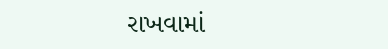રાખવામાં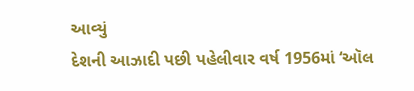આવ્યું
દેશની આઝાદી પછી પહેલીવાર વર્ષ 1956માં ‘ઑલ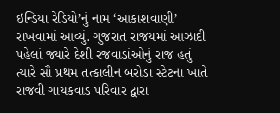ઇન્ડિયા રેડિયો’નું નામ ‘આકાશવાણી’ રાખવામાં આવ્યું. ગુજરાત રાજયમાં આઝાદી પહેલાં જ્યારે દેશી રજવાડાંઓનું રાજ હતું ત્યારે સૌ પ્રથમ તત્કાલીન બરોડા સ્ટેટના ખાતે રાજવી ગાયકવાડ પરિવાર દ્વારા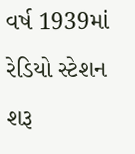વર્ષ 1939માં રેડિયો સ્ટેશન શરૂ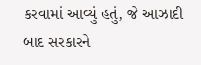કરવામાં આવ્યું હતું, જે આઝાદી બાદ સરકારને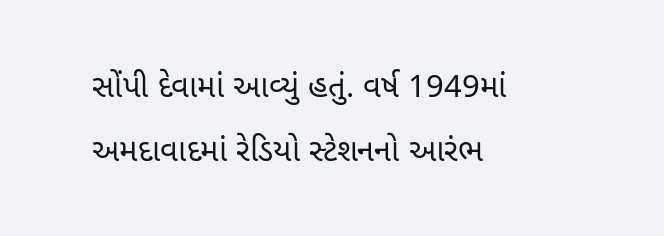સોંપી દેવામાં આવ્યું હતું. વર્ષ 1949માં અમદાવાદમાં રેડિયો સ્ટેશનનો આરંભ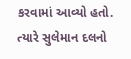કરવામાં આવ્યો હતો. ત્યારે સુલેમાન દલનો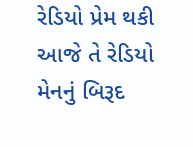રેડિયો પ્રેમ થકી આજે તે રેડિયો મેનનું બિરૂદ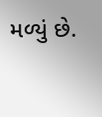મળ્યું છે.